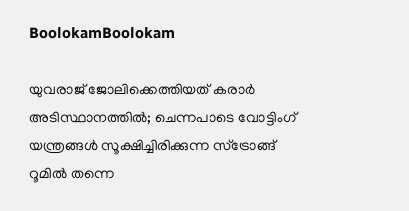BoolokamBoolokam

യുവരാജ് ജോലിക്കെത്തിയത് കരാർ അടിസ്ഥാനത്തിൽ; ചെന്നപാടെ വോട്ടിംഗ് യന്ത്രങ്ങൾ സൂക്ഷിച്ചിരിക്കുന്ന സ്ട്രോങ്ങ് റൂമിൽ തന്നെ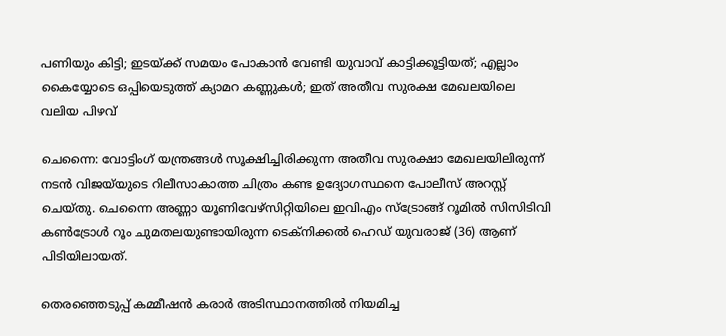പണിയും കിട്ടി; ഇടയ്ക്ക് സമയം പോകാൻ വേണ്ടി യുവാവ് കാട്ടിക്കൂട്ടിയത്; എല്ലാം കൈയ്യോടെ ഒപ്പിയെടുത്ത് ക്യാമറ കണ്ണുകൾ; ഇത് അതീവ സുരക്ഷ മേഖലയിലെ വലിയ പിഴവ്

ചെന്നൈ: വോട്ടിംഗ് യന്ത്രങ്ങൾ സൂക്ഷിച്ചിരിക്കുന്ന അതീവ സുരക്ഷാ മേഖലയിലിരുന്ന് നടൻ വിജയ്‍യുടെ റിലീസാകാത്ത ചിത്രം കണ്ട ഉദ്യോഗസ്ഥനെ പോലീസ് അറസ്റ്റ് ചെയ്തു. ചെന്നൈ അണ്ണാ യൂണിവേഴ്സിറ്റിയിലെ ഇവിഎം സ്ട്രോങ്ങ് റൂമിൽ സിസിടിവി കൺട്രോൾ റൂം ചുമതലയുണ്ടായിരുന്ന ടെക്നിക്കൽ ഹെഡ് യുവരാജ് (36) ആണ് പിടിയിലായത്.

തെരഞ്ഞെടുപ്പ് കമ്മീഷൻ കരാർ അടിസ്ഥാനത്തിൽ നിയമിച്ച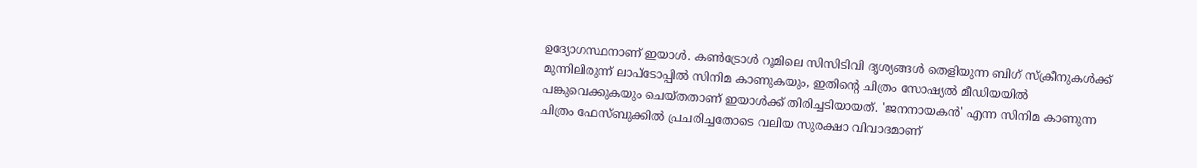ഉദ്യോഗസ്ഥനാണ് ഇയാൾ. കൺട്രോൾ റൂമിലെ സിസിടിവി ദൃശ്യങ്ങൾ തെളിയുന്ന ബിഗ് സ്ക്രീനുകൾക്ക് മുന്നിലിരുന്ന് ലാപ്ടോപ്പിൽ സിനിമ കാണുകയും, ഇതിന്റെ ചിത്രം സോഷ്യൽ മീഡിയയിൽ പങ്കുവെക്കുകയും ചെയ്തതാണ് ഇയാൾക്ക് തിരിച്ചടിയായത്. 'ജനനായകൻ' എന്ന സിനിമ കാണുന്ന ചിത്രം ഫേസ്ബുക്കിൽ പ്രചരിച്ചതോടെ വലിയ സുരക്ഷാ വിവാദമാണ്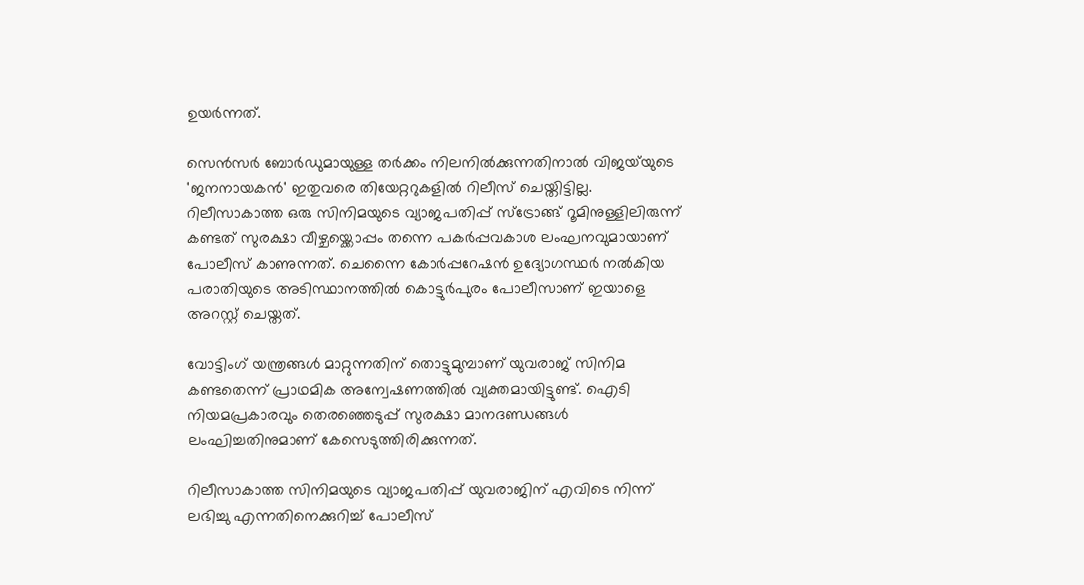ഉയർന്നത്.

സെൻസർ ബോർഡുമായുള്ള തർക്കം നിലനിൽക്കുന്നതിനാൽ വിജയ്‍യുടെ 'ജനനായകൻ' ഇതുവരെ തിയേറ്ററുകളിൽ റിലീസ് ചെയ്തിട്ടില്ല. റിലീസാകാത്ത ഒരു സിനിമയുടെ വ്യാജപതിപ്പ് സ്ട്രോങ്ങ് റൂമിനുള്ളിലിരുന്ന് കണ്ടത് സുരക്ഷാ വീഴ്ചയ്ക്കൊപ്പം തന്നെ പകർപ്പവകാശ ലംഘനവുമായാണ് പോലീസ് കാണുന്നത്. ചെന്നൈ കോർപ്പറേഷൻ ഉദ്യോഗസ്ഥർ നൽകിയ പരാതിയുടെ അടിസ്ഥാനത്തിൽ കൊട്ടുർപുരം പോലീസാണ് ഇയാളെ അറസ്റ്റ് ചെയ്തത്.

വോട്ടിംഗ് യന്ത്രങ്ങൾ മാറ്റുന്നതിന് തൊട്ടുമുമ്പാണ് യുവരാജ് സിനിമ കണ്ടതെന്ന് പ്രാഥമിക അന്വേഷണത്തിൽ വ്യക്തമായിട്ടുണ്ട്. ഐടി നിയമപ്രകാരവും തെരഞ്ഞെടുപ്പ് സുരക്ഷാ മാനദണ്ഡങ്ങൾ ലംഘിച്ചതിനുമാണ് കേസെടുത്തിരിക്കുന്നത്.

റിലീസാകാത്ത സിനിമയുടെ വ്യാജപതിപ്പ് യുവരാജിന് എവിടെ നിന്ന് ലഭിച്ചു എന്നതിനെക്കുറിച്ച് പോലീസ്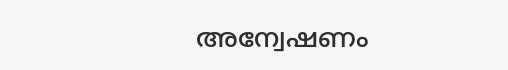അന്വേഷണം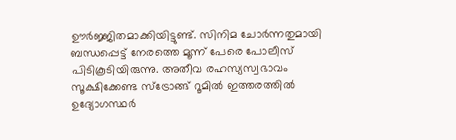ഊർജ്ജിതമാക്കിയിട്ടുണ്ട്. സിനിമ ചോർന്നതുമായി ബന്ധപ്പെട്ട് നേരത്തെ മൂന്ന് പേരെ പോലീസ് പിടികൂടിയിരുന്നു. അതീവ രഹസ്യസ്വഭാവം സൂക്ഷിക്കേണ്ട സ്ട്രോങ്ങ് റൂമിൽ ഇത്തരത്തിൽ ഉദ്യോഗസ്ഥർ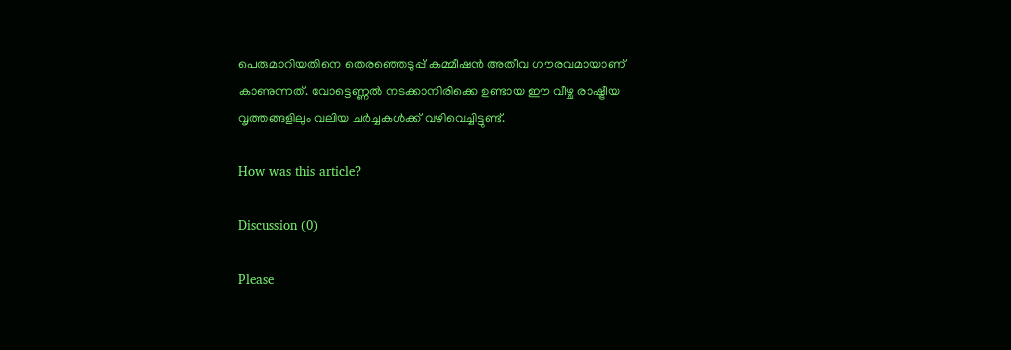പെരുമാറിയതിനെ തെരഞ്ഞെടുപ്പ് കമ്മീഷൻ അതീവ ഗൗരവമായാണ് കാണുന്നത്. വോട്ടെണ്ണൽ നടക്കാനിരിക്കെ ഉണ്ടായ ഈ വീഴ്ച രാഷ്ട്രീയ വൃത്തങ്ങളിലും വലിയ ചർച്ചകൾക്ക് വഴിവെച്ചിട്ടുണ്ട്.

How was this article?

Discussion (0)

Please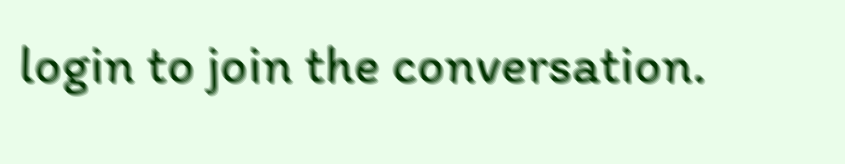login to join the conversation.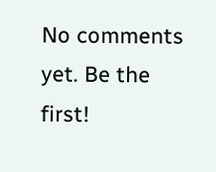No comments yet. Be the first!